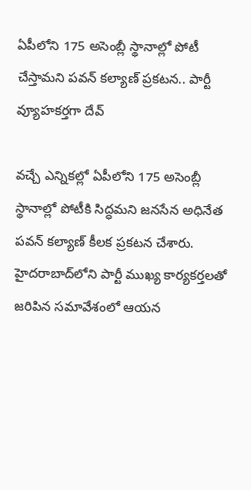ఏపీలోని 175 అసెంబ్లీ స్థానాల్లో పోటీ చేస్తామని పవన్‌ కల్యాణ్‌ ప్రకటన.. పార్టీ వ్యూహకర్తగా దేవ్‌

వచ్చే ఎన్నికల్లో ఏపీలోని 175 అసెంబ్లీ స్థానాల్లో పోటీకి సిద్ధమని జనసేన అధినేత పవన్ కల్యాణ్ కీలక ప్రకటన చేశారు. హైదరాబాద్‌లోని పార్టీ ముఖ్య కార్యకర్తలతో జరిపిన సమావేశంలో ఆయన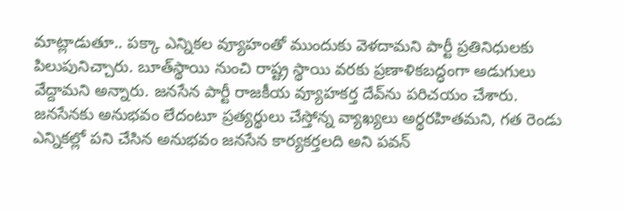మాట్లాడుతూ.. పక్కా ఎన్నికల వ్యూహంతో ముందుకు వెళదామని పార్టీ ప్రతినిధులకు పిలుపునిచ్చారు. బూత్‌స్థాయి నుంచి రాష్ట్ర స్థాయి వరకు ప్రణాళికబద్ధంగా అడుగులు వేద్దామని అన్నారు. జనసేన పార్టీ రాజకీయ వ్యూహకర్త దేవ్‌ను పరిచయం చేశారు. జనసేనకు అనుభవం లేదంటూ ప్రత్యర్థులు చేస్తోన్న వ్యాఖ్యలు అర్థరహితమని, గత రెండు ఎన్నికల్లో పని చేసిన అనుభవం జనసేన కార్యకర్తలది అని పవన్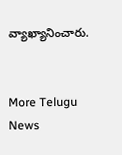వ్యాఖ్యానించారు.


More Telugu News